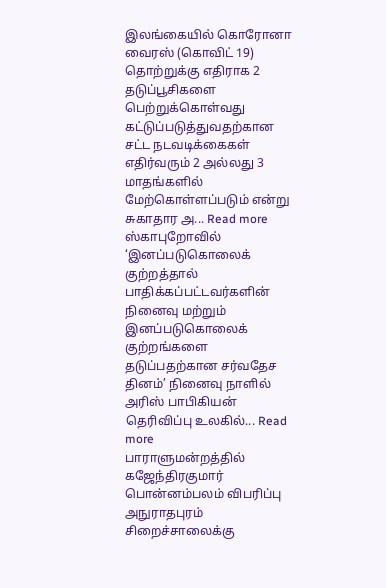இலங்கையில் கொரோனா வைரஸ் (கொவிட் 19) தொற்றுக்கு எதிராக 2 தடுப்பூசிகளை பெற்றுக்கொள்வது கட்டுப்படுத்துவதற்கான சட்ட நடவடிக்கைகள் எதிர்வரும் 2 அல்லது 3 மாதங்களில் மேற்கொள்ளப்படும் என்று சுகாதார அ... Read more
ஸ்காபுறோவில் ‘இனப்படுகொலைக் குற்றத்தால் பாதிக்கப்பட்டவர்களின் நினைவு மற்றும் இனப்படுகொலைக் குற்றங்களை தடுப்பதற்கான சர்வதேச தினம்’ நினைவு நாளில் அரிஸ் பாபிகியன் தெரிவிப்பு உலகில்... Read more
பாராளுமன்றத்தில் கஜேந்திரகுமார் பொன்னம்பலம் விபரிப்பு அநுராதபுரம் சிறைச்சாலைக்கு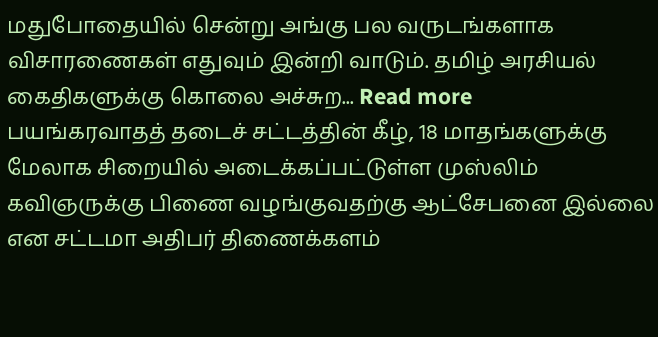மதுபோதையில் சென்று அங்கு பல வருடங்களாக விசாரணைகள் எதுவும் இன்றி வாடும். தமிழ் அரசியல் கைதிகளுக்கு கொலை அச்சுற... Read more
பயங்கரவாதத் தடைச் சட்டத்தின் கீழ், 18 மாதங்களுக்கு மேலாக சிறையில் அடைக்கப்பட்டுள்ள முஸ்லிம் கவிஞருக்கு பிணை வழங்குவதற்கு ஆட்சேபனை இல்லை என சட்டமா அதிபர் திணைக்களம்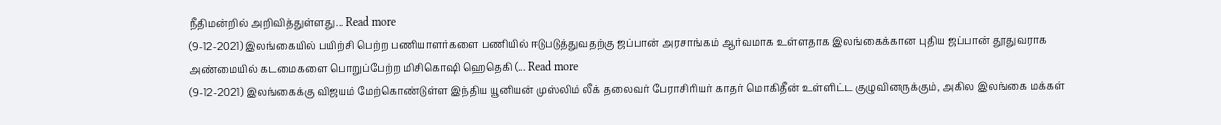நீதிமன்றில் அறிவித்துள்ளது... Read more
(9-12-2021) இலங்கையில் பயிற்சி பெற்ற பணியாளர்களை பணியில் ஈடுபடுத்துவதற்கு ஜப்பான் அரசாங்கம் ஆர்வமாக உள்ளதாக இலங்கைக்கான புதிய ஜப்பான் தூதுவராக அண்மையில் கடமைகளை பொறுப்பேற்ற மிசிகொஷி ஹெதெகி (... Read more
(9-12-2021) இலங்கைக்கு விஜயம் மேற்கொண்டுள்ள இந்திய யூனியன் முஸ்லிம் லீக் தலைவர் பேராசிரியர் காதர் மொகிதீன் உள்ளிட்ட குழுவினருக்கும், அகில இலங்கை மக்கள்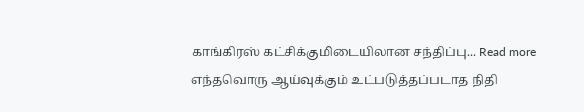காங்கிரஸ் கட்சிக்குமிடையிலான சந்திப்பு... Read more
எந்தவொரு ஆய்வுக்கும் உட்படுத்தப்படாத நிதி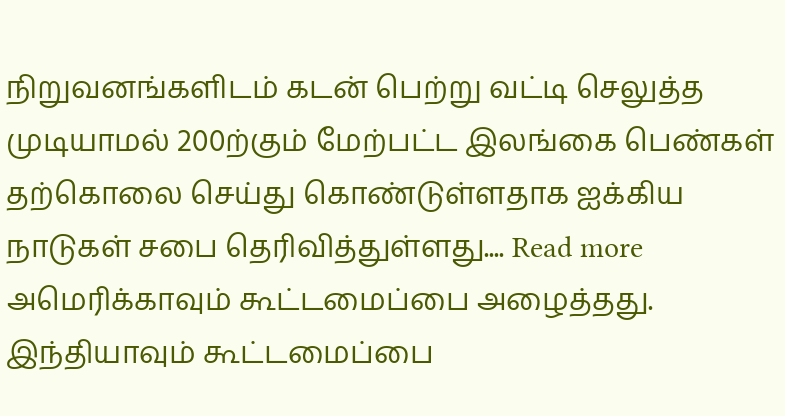நிறுவனங்களிடம் கடன் பெற்று வட்டி செலுத்த முடியாமல் 200ற்கும் மேற்பட்ட இலங்கை பெண்கள் தற்கொலை செய்து கொண்டுள்ளதாக ஐக்கிய நாடுகள் சபை தெரிவித்துள்ளது.... Read more
அமெரிக்காவும் கூட்டமைப்பை அழைத்தது. இந்தியாவும் கூட்டமைப்பை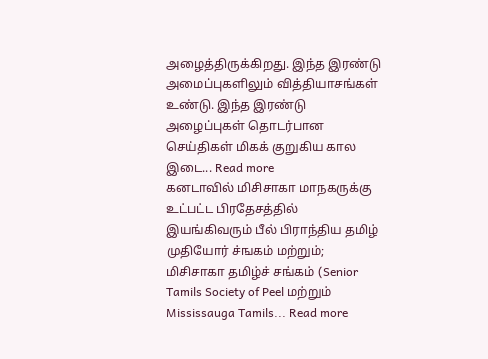அழைத்திருக்கிறது. இந்த இரண்டு அமைப்புகளிலும் வித்தியாசங்கள் உண்டு. இந்த இரண்டு அழைப்புகள் தொடர்பான செய்திகள் மிகக் குறுகிய கால இடை... Read more
கனடாவில் மிசிசாகா மாநகருக்கு உட்பட்ட பிரதேசத்தில் இயங்கிவரும் பீல் பிராந்திய தமிழ் முதியோர் ச்ஙகம் மற்றும்; மிசிசாகா தமிழ்ச் சங்கம் (Senior Tamils Society of Peel மற்றும் Mississauga Tamils... Read more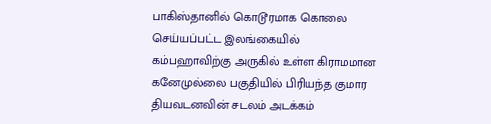பாகிஸ்தானில் கொடூரமாக கொலை செய்யப்பட்ட இலங்கையில் கம்பஹாவிற்கு அருகில் உள்ள கிராமமான கனேமுல்லை பகுதியில் பிரியந்த குமார தியவடனவின் சடலம் அடக்கம்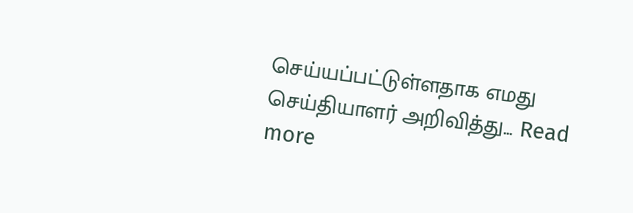செய்யப்பட்டுள்ளதாக எமது செய்தியாளர் அறிவித்து... Read more